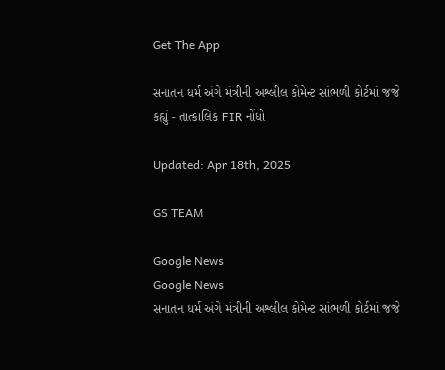Get The App

સનાતન ધર્મ અંગે મંત્રીની અશ્લીલ કોમેન્ટ સાંભળી કોર્ટમાં જજે કહ્યું - તાત્કાલિક FIR નોંધો

Updated: Apr 18th, 2025

GS TEAM

Google News
Google News
સનાતન ધર્મ અંગે મંત્રીની અશ્લીલ કોમેન્ટ સાંભળી કોર્ટમાં જજે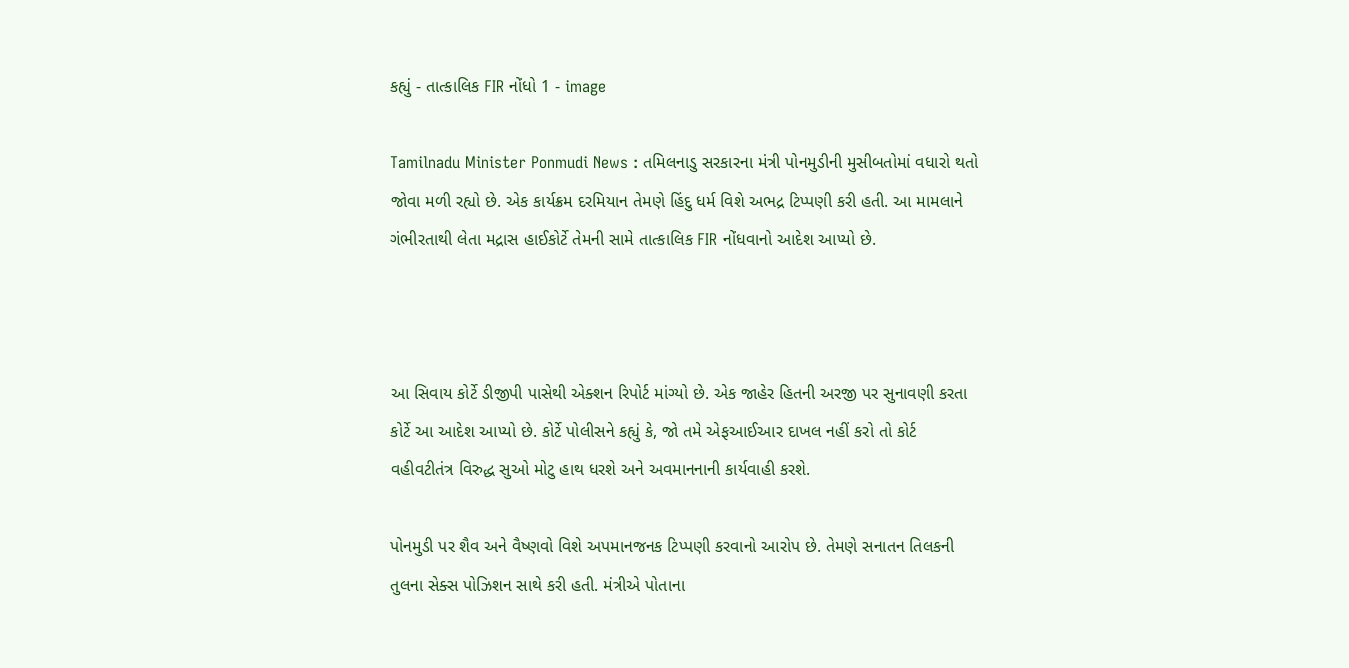કહ્યું - તાત્કાલિક FIR નોંધો 1 - image

Tamilnadu Minister Ponmudi News : તમિલનાડુ સરકારના મંત્રી પોનમુડીની મુસીબતોમાં વધારો થતો જોવા મળી રહ્યો છે. એક કાર્યક્રમ દરમિયાન તેમણે હિંદુ ધર્મ વિશે અભદ્ર ટિપ્પણી કરી હતી. આ મામલાને ગંભીરતાથી લેતા મદ્રાસ હાઈકોર્ટે તેમની સામે તાત્કાલિક FIR નોંધવાનો આદેશ આપ્યો છે.



આ સિવાય કોર્ટે ડીજીપી પાસેથી એક્શન રિપોર્ટ માંગ્યો છે. એક જાહેર હિતની અરજી પર સુનાવણી કરતા કોર્ટે આ આદેશ આપ્યો છે. કોર્ટે પોલીસને કહ્યું કે, જો તમે એફઆઈઆર દાખલ નહીં કરો તો કોર્ટ વહીવટીતંત્ર વિરુદ્ધ સુઓ મોટુ હાથ ધરશે અને અવમાનનાની કાર્યવાહી કરશે.

પોનમુડી પર શૈવ અને વૈષ્ણવો વિશે અપમાનજનક ટિપ્પણી કરવાનો આરોપ છે. તેમણે સનાતન તિલકની તુલના સેક્સ પોઝિશન સાથે કરી હતી. મંત્રીએ પોતાના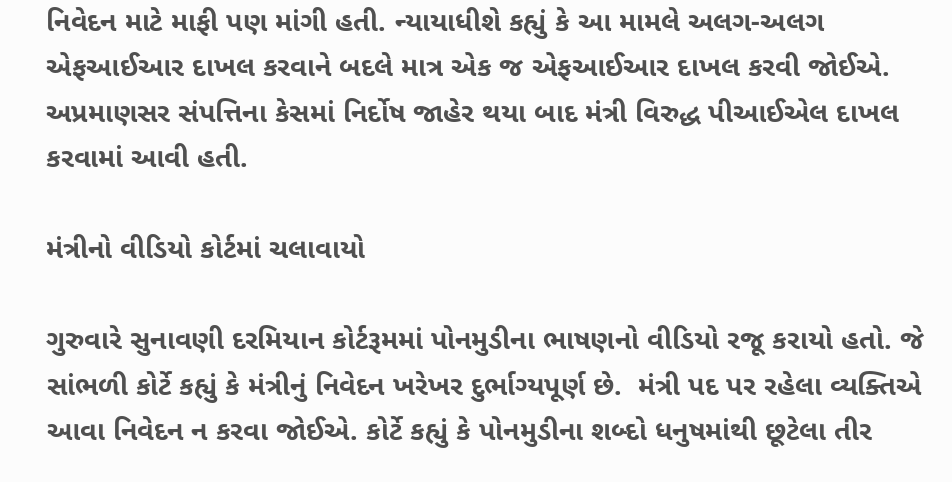નિવેદન માટે માફી પણ માંગી હતી. ન્યાયાધીશે કહ્યું કે આ મામલે અલગ-અલગ એફઆઈઆર દાખલ કરવાને બદલે માત્ર એક જ એફઆઈઆર દાખલ કરવી જોઈએ. અપ્રમાણસર સંપત્તિના કેસમાં નિર્દોષ જાહેર થયા બાદ મંત્રી વિરુદ્ધ પીઆઈએલ દાખલ કરવામાં આવી હતી.

મંત્રીનો વીડિયો કોર્ટમાં ચલાવાયો

ગુરુવારે સુનાવણી દરમિયાન કોર્ટરૂમમાં પોનમુડીના ભાષણનો વીડિયો રજૂ કરાયો હતો. જે સાંભળી કોર્ટે કહ્યું કે મંત્રીનું નિવેદન ખરેખર દુર્ભાગ્યપૂર્ણ છે.  મંત્રી પદ પર રહેલા વ્યક્તિએ આવા નિવેદન ન કરવા જોઈએ. કોર્ટે કહ્યું કે પોનમુડીના શબ્દો ધનુષમાંથી છૂટેલા તીર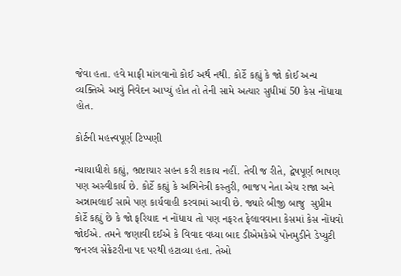જેવા હતા. હવે માફી માંગવાનો કોઈ અર્થ નથી. કોર્ટે કહ્યું કે જો કોઈ અન્ય વ્યક્તિએ આવું નિવેદન આપ્યું હોત તો તેની સામે અત્યાર સુધીમાં 50 કેસ નોંધાયા હોત.

કોર્ટની મહત્ત્વપૂર્ણ ટિપ્પણી

ન્યાયાધીશે કહ્યું, ભ્રષ્ટાચાર સહન કરી શકાય નહીં. તેવી જ રીતે, દ્વેષપૂર્ણ ભાષણ પણ અસ્વીકાર્ય છે. કોર્ટે કહ્યું કે અભિનેત્રી કસ્તુરી, ભાજપ નેતા એચ રાજા અને અન્નામલાઈ સામે પણ કાર્યવાહી કરવામાં આવી છે. જ્યારે બીજી બાજુ  સુપ્રીમ કોર્ટે કહ્યું છે કે જો ફરિયાદ ન નોંધાય તો પણ નફરત ફેલાવવાના કેસમાં કેસ નોંધવો જોઈએ. તમને જણાવી દઈએ કે વિવાદ વધ્યા બાદ ડીએમકેએ પોનમુડીને ડેપ્યુટી જનરલ સેક્રેટરીના પદ પરથી હટાવ્યા હતા. તેઓ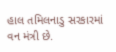હાલ તમિલનાડુ સરકારમાં વન મંત્રી છે.